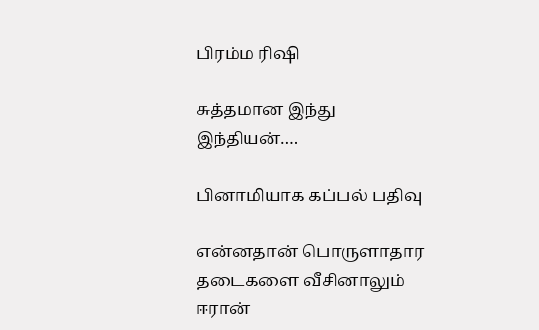பிரம்ம ரிஷி

சுத்தமான இந்து இந்தியன்….

பினாமியாக கப்பல் பதிவு

என்னதான் பொருளாதார தடைகளை வீசினாலும் ஈரான்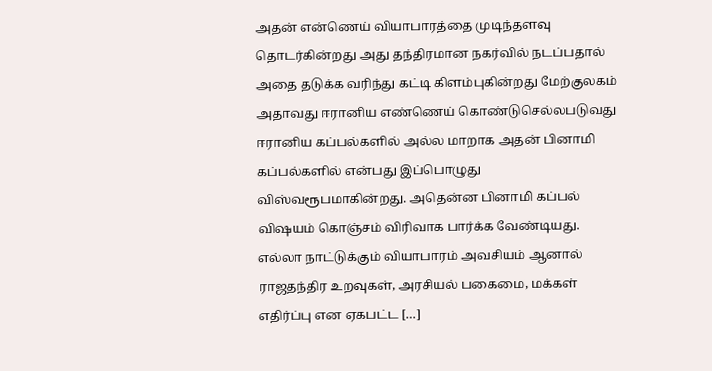அதன் என்ணெய் வியாபாரத்தை முடிந்தளவு தொடர்கின்றது அது தந்திரமான நகர்வில் நடப்பதால் அதை தடுக்க வரிந்து கட்டி கிளம்புகின்றது மேற்குலக‌ம் அதாவது ஈரானிய எண்ணெய் கொண்டுசெல்லபடுவது ஈரானிய கப்பல்களில் அல்ல மாறாக அதன் பினாமி கப்பல்களில் என்பது இப்பொழுது விஸ்வரூபமாகின்றது. அதென்ன பினாமி கப்பல் விஷயம் கொஞ்சம் விரிவாக பார்க்க வேண்டியது. எல்லா நாட்டுக்கும் வியாபாரம் அவசியம் ஆனால் ராஜதந்திர உறவுகள், அரசியல் பகைமை, மக்கள் எதிர்ப்பு என ஏகபட்ட […]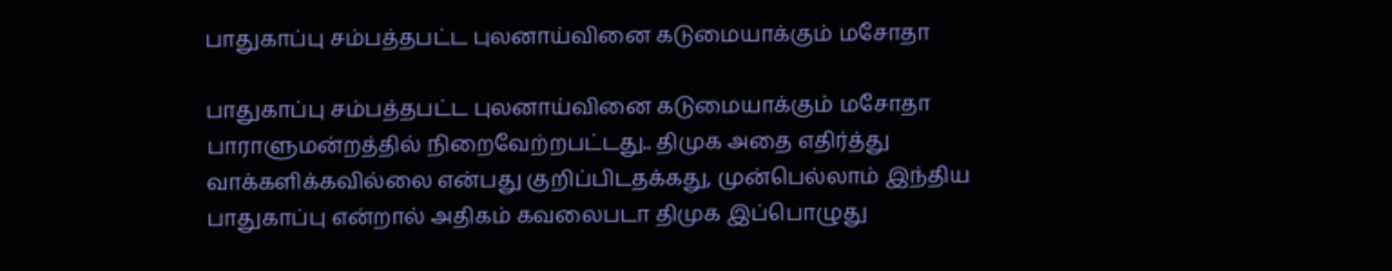பாதுகாப்பு சம்பத்தபட்ட புலனாய்வினை கடுமையாக்கும் மசோதா

பாதுகாப்பு சம்பத்தபட்ட புலனாய்வினை கடுமையாக்கும் மசோதா பாராளுமன்றத்தில் நிறைவேற்றபட்டது.. திமுக அதை எதிர்த்து வாக்களிக்கவில்லை என்பது குறிப்பிடதக்கது, முன்பெல்லாம் இந்திய பாதுகாப்பு என்றால் அதிகம் கவலைபடா திமுக இப்பொழுது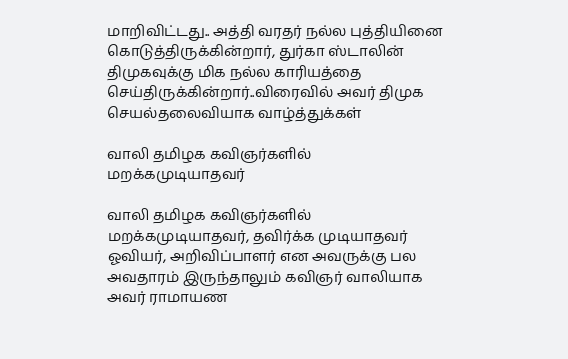மாறிவிட்டது.. அத்தி வரதர் நல்ல புத்தியினை கொடுத்திருக்கின்றார், துர்கா ஸ்டாலின் திமுகவுக்கு மிக நல்ல காரியத்தை செய்திருக்கின்றார்..விரைவில் அவர் திமுக செயல்தலைவியாக‌ வாழ்த்துக்கள்

வாலி தமிழக கவிஞர்களில் மறக்கமுடியாதவர்

வாலி தமிழக கவிஞர்களில் மறக்கமுடியாதவர், தவிர்க்க முடியாதவர் ஓவியர், அறிவிப்பாளர் என அவருக்கு பல அவதாரம் இருந்தாலும் கவிஞர் வாலியாக அவர் ராமாயண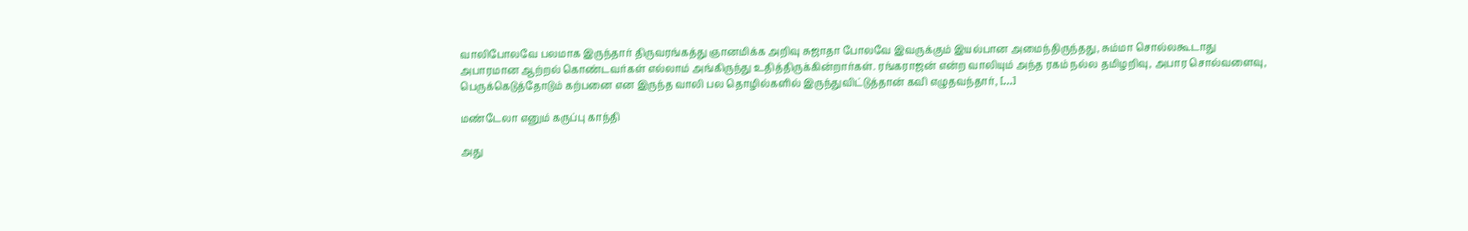வாலிபோலவே பலமாக இருந்தார் திருவரங்கத்து ஞானமிக்க‌ அறிவு சுஜாதா போலவே இவருக்கும் இயல்பான அமைந்திருந்தது, சும்மா சொல்லகூடாது அபாரமான ஆற்றல் கொண்டவர்கள் எல்லாம் அங்கிருந்து உதித்திருக்கின்றார்கள். ரங்கராஜன் என்ற வாலியும் அந்த ரகம் நல்ல தமிழறிவு, அபார சொல்வளைவு, பெருக்கெடுத்தோடும் கற்பனை என இருந்த வாலி பல தொழில்களில் இருந்துவிட்டுத்தான் கவி எழுதவந்தார், […]

மண்டேலா எனும் கருப்பு காந்தி

அது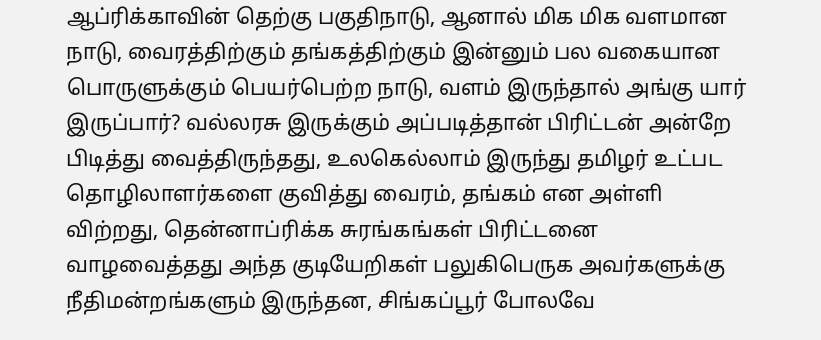ஆப்ரிக்காவின் தெற்கு பகுதிநாடு, ஆனால் மிக மிக வளமான நாடு, வைரத்திற்கும் தங்கத்திற்கும் இன்னும் பல வகையான பொருளுக்கும் பெயர்பெற்ற நாடு, வளம் இருந்தால் அங்கு யார் இருப்பார்? வல்லரசு இருக்கும் அப்படித்தான் பிரிட்டன் அன்றே பிடித்து வைத்திருந்தது, உலகெல்லாம் இருந்து தமிழர் உட்பட தொழிலாளர்களை குவித்து வைரம், தங்கம் என அள்ளி விற்றது, தென்னாப்ரிக்க சுரங்கங்கள் பிரிட்டனை வாழவைத்தது அந்த குடியேறிகள் பலுகிபெருக அவர்களுக்கு நீதிமன்றங்களும் இருந்தன, சிங்கப்பூர் போலவே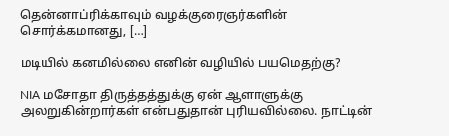தென்னாப்ரிக்காவும் வழக்குரைஞர்களின் சொர்க்கமானது, […]

மடியில் கனமில்லை எனின் வழியில் பயமெதற்கு?

NIA மசோதா திருத்தத்துக்கு ஏன் ஆளாளுக்கு அலறுகின்றார்கள் என்பதுதான் புரியவில்லை. நாட்டின்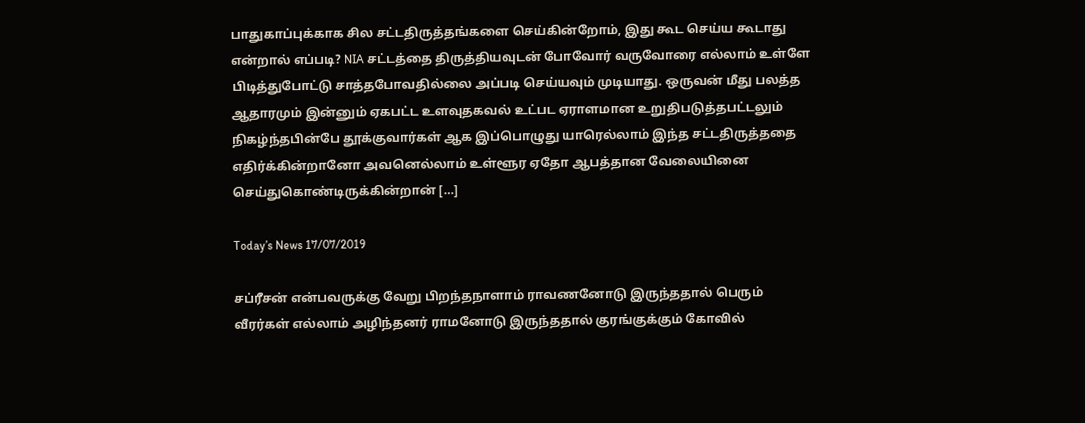பாதுகாப்புக்காக சில சட்டதிருத்தங்களை செய்கின்றோம், இது கூட செய்ய கூடாது என்றால் எப்படி? NIA சட்டத்தை திருத்தியவுடன் போவோர் வருவோரை எல்லாம் உள்ளே பிடித்துபோட்டு சாத்தபோவதில்லை அப்படி செய்யவும் முடியாது. ஒருவன் மீது பலத்த ஆதாரமும் இன்னும் ஏகபட்ட உளவுதகவல் உட்பட ஏராளமான உறுதிபடுத்தபட்டலும் நிகழ்ந்தபின்பே தூக்குவார்கள் ஆக இப்பொழுது யாரெல்லாம் இந்த சட்டதிருத்ததை எதிர்க்கின்றானோ அவனெல்லாம் உள்ளூர ஏதோ ஆபத்தான வேலையினை செய்துகொண்டிருக்கின்றான் […]

Today’s News 17/07/2019

சப்ரீசன் என்பவருக்கு வேறு பிறந்தநாளாம் ராவணனோடு இருந்ததால் பெரும் வீரர்கள் எல்லாம் அழிந்தனர் ராமனோடு இருந்ததால் குரங்குக்கும் கோவில்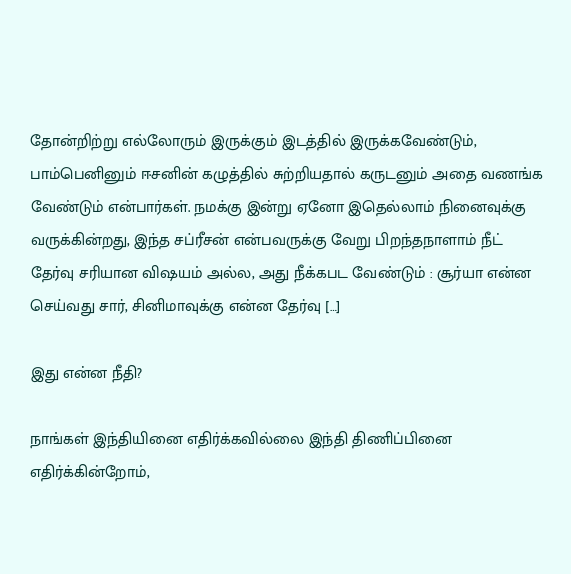தோன்றிற்று எல்லோரும் இருக்கும் இடத்தில் இருக்கவேண்டும், பாம்பெனினும் ஈசனின் கழுத்தில் சுற்றியதால் கருடனும் அதை வணங்க வேண்டும் என்பார்கள். நமக்கு இன்று ஏனோ இதெல்லாம் நினைவுக்கு வருக்கின்றது, இந்த சப்ரீசன் என்பவருக்கு வேறு பிறந்தநாளாம் நீட் தேர்வு சரியான விஷயம் அல்ல, அது நீக்கபட வேண்டும் : சூர்யா என்ன செய்வது சார், சினிமாவுக்கு என்ன தேர்வு […]

இது என்ன நீதி?

நாங்கள் இந்தியினை எதிர்க்கவில்லை இந்தி திணிப்பினை எதிர்க்கின்றோம்,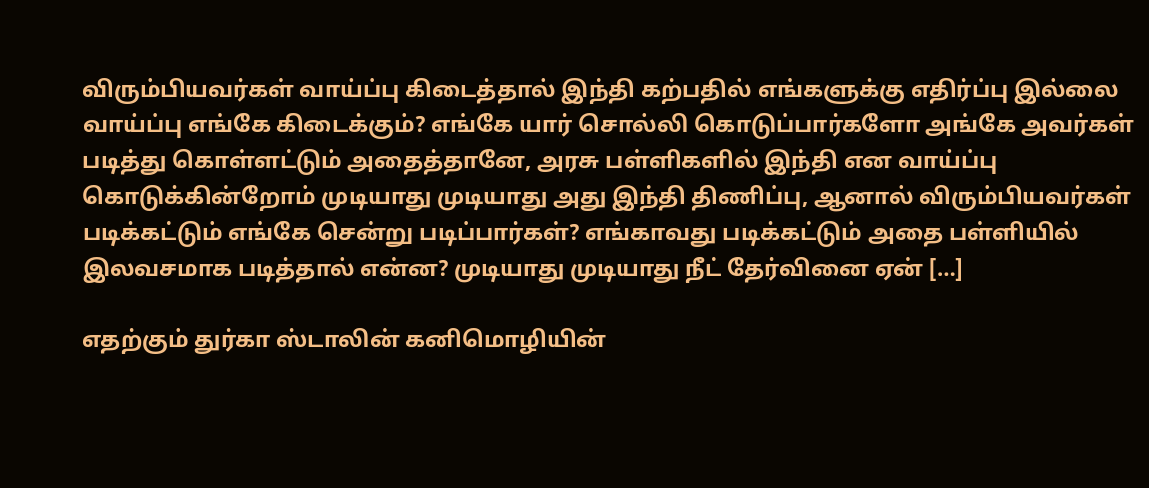விரும்பியவர்கள் வாய்ப்பு கிடைத்தால் இந்தி கற்பதில் எங்களுக்கு எதிர்ப்பு இல்லை வாய்ப்பு எங்கே கிடைக்கும்? எங்கே யார் சொல்லி கொடுப்பார்களோ அங்கே அவர்கள் படித்து கொள்ளட்டும் அதைத்தானே, அரசு பள்ளிகளில் இந்தி என வாய்ப்பு கொடுக்கின்றோம் முடியாது முடியாது அது இந்தி திணிப்பு, ஆனால் விரும்பியவர்கள் படிக்கட்டும் எங்கே சென்று படிப்பார்கள்? எங்காவது படிக்கட்டும் அதை பள்ளியில் இலவசமாக படித்தால் என்ன? முடியாது முடியாது நீட் தேர்வினை ஏன் […]

எதற்கும் துர்கா ஸ்டாலின் கனிமொழியின்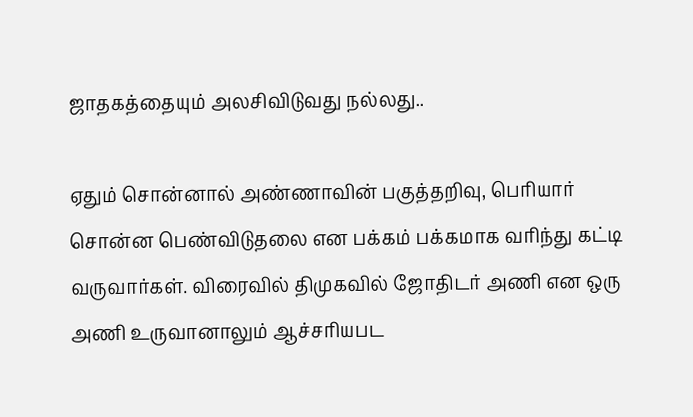ஜாதகத்தையும் அலசிவிடுவது நல்லது..

ஏதும் சொன்னால் அண்ணாவின் பகுத்தறிவு, பெரியார் சொன்ன பெண்விடுதலை என பக்கம் பக்கமாக வரிந்து கட்டி வருவார்கள். விரைவில் திமுகவில் ஜோதிடர் அணி என ஒரு அணி உருவானாலும் ஆச்சரியபட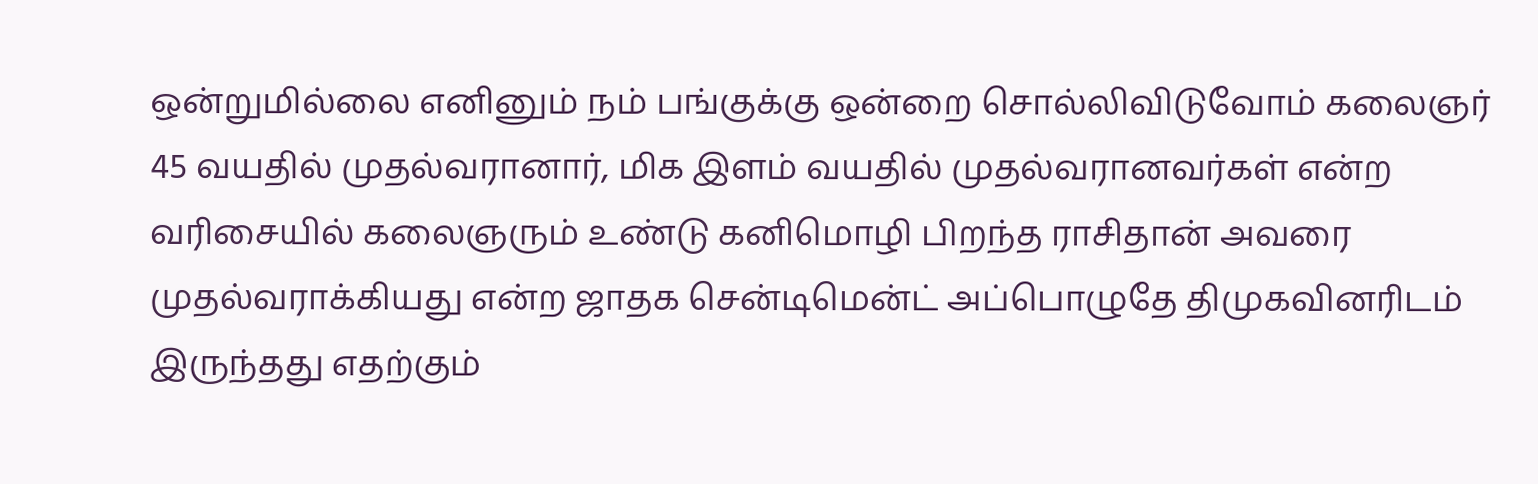ஒன்றுமில்லை எனினும் நம் பங்குக்கு ஒன்றை சொல்லிவிடுவோம் கலைஞர் 45 வயதில் முதல்வரானார், மிக இளம் வயதில் முதல்வரானவர்க‌ள் என்ற வரிசையில் கலைஞரும் உண்டு கனிமொழி பிறந்த ராசிதான் அவரை முதல்வராக்கியது என்ற ஜாதக சென்டிமென்ட் அப்பொழுதே திமுகவினரிடம் இருந்தது எதற்கும்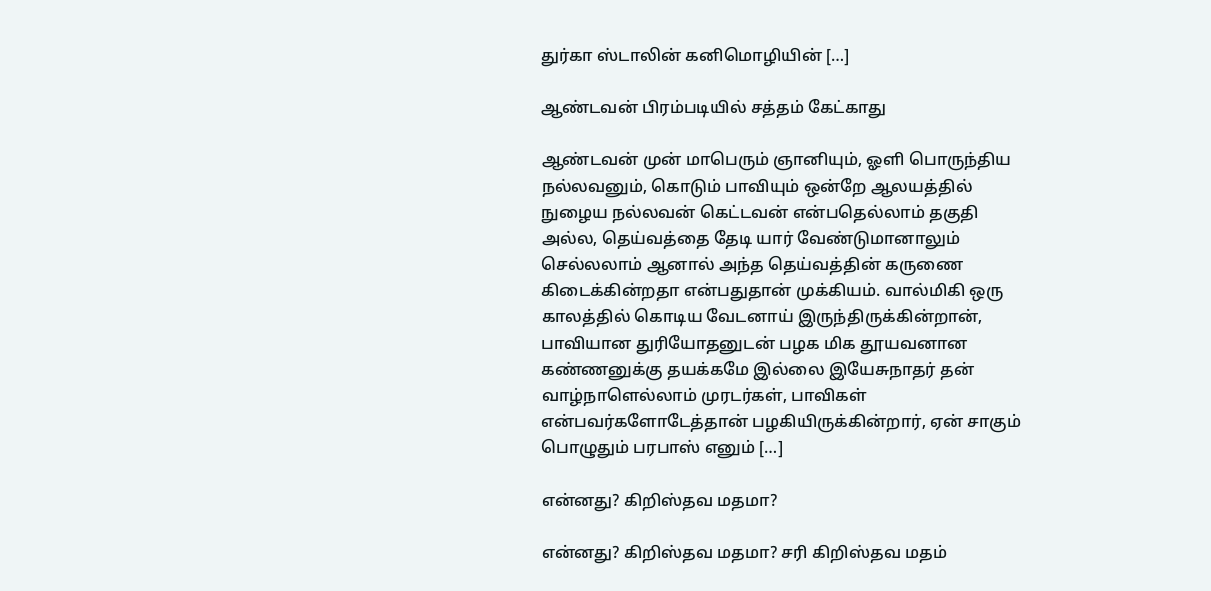துர்கா ஸ்டாலின் கனிமொழியின் […]

ஆண்டவன் பிரம்படியில் சத்தம் கேட்காது

ஆண்டவன் முன் மாபெரும் ஞானியும், ஓளி பொருந்திய நல்லவனும், கொடும் பாவியும் ஒன்றே ஆலயத்தில் நுழைய நல்லவன் கெட்டவன் என்பதெல்லாம் தகுதி அல்ல, தெய்வத்தை தேடி யார் வேண்டுமானாலும் செல்லலாம் ஆனால் அந்த தெய்வத்தின் கருணை கிடைக்கின்றதா என்பதுதான் முக்கியம். வால்மிகி ஒரு காலத்தில் கொடிய வேடனாய் இருந்திருக்கின்றான், பாவியான துரியோதனுடன் பழக மிக தூயவனான கண்ணனுக்கு தயக்கமே இல்லை இயேசுநாதர் தன் வாழ்நாளெல்லாம் முரடர்கள், பாவிகள் என்பவர்களோடேத்தான் பழகியிருக்கின்றார், ஏன் சாகும் பொழுதும் பரபாஸ் எனும் […]

என்னது? கிறிஸ்தவ மதமா?

என்னது? கிறிஸ்தவ மதமா? சரி கிறிஸ்தவ மதம்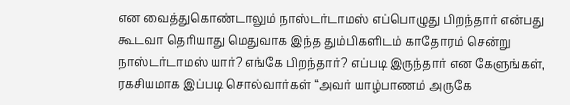என வைத்துகொண்டாலும் நாஸ்டர்டாமஸ் எப்பொழுது பிறந்தார் என்பது கூடவா தெரியாது மெதுவாக இந்த தும்பிகளிடம் காதோரம் சென்று நாஸ்டர்டாமஸ் யார்? எங்கே பிறந்தார்? எப்படி இருந்தார் என கேளுங்கள், ரகசியமாக இப்படி சொல்வார்கள் “அவர் யாழ்பாணம் அருகே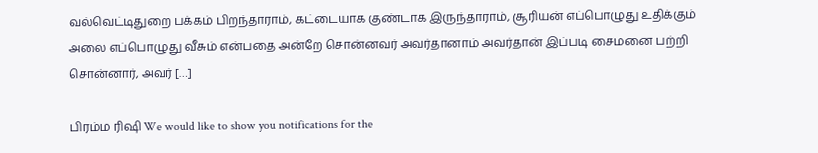வல்வெட்டிதுறை பக்கம் பிறந்தாராம், கட்டையாக குண்டாக இருந்தாராம், சூரியன் எப்பொழுது உதிக்கும் அலை எப்பொழுது வீசும் என்பதை அன்றே சொன்னவர் அவர்தானாம் அவர்தான் இப்படி சைமனை பற்றி சொன்னார், அவர் […]

பிரம்ம ரிஷி We would like to show you notifications for the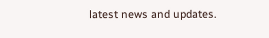latest news and updates.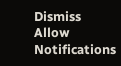Dismiss
Allow Notifications